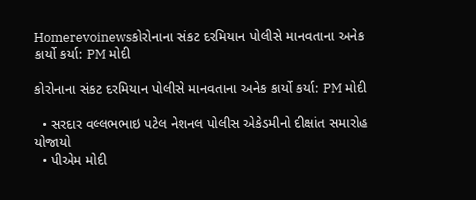Homerevoinewsકોરોનાના સંકટ દરમિયાન પોલીસે માનવતાના અનેક કાર્યો કર્યા: PM મોદી

કોરોનાના સંકટ દરમિયાન પોલીસે માનવતાના અનેક કાર્યો કર્યા: PM મોદી

  • સરદાર વલ્લભભાઇ પટેલ નેશનલ પોલીસ એકેડમીનો દીક્ષાંત સમારોહ યોજાયો
  • પીએમ મોદી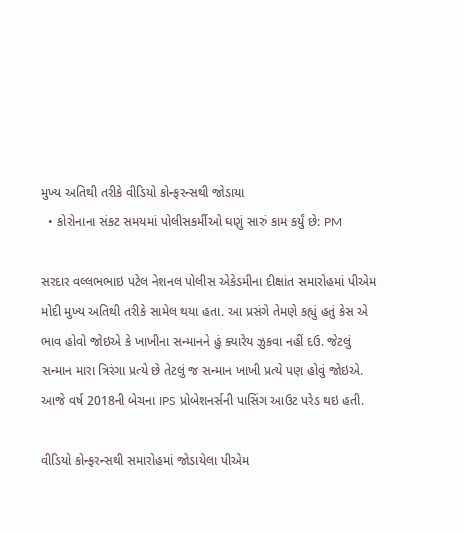મુખ્ય અતિથી તરીકે વીડિયો કોન્ફરન્સથી જોડાયા
  • કોરોનાના સંકટ સમયમાં પોલીસકર્મીઓ ઘણું સારું કામ કર્યું છે: PM

સરદાર વલ્લભભાઇ પટેલ નેશનલ પોલીસ એકેડમીના દીક્ષાંત સમારોહમાં પીએમ મોદી મુખ્ય અતિથી તરીકે સામેલ થયા હતા. આ પ્રસંગે તેમણે કહ્યું હતું કેસ એ ભાવ હોવો જોઇએ કે ખાખીના સન્માનને હું ક્યારેય ઝુકવા નહીં દઉ. જેટલું સન્માન મારા ત્રિરંગા પ્રત્યે છે તેટલું જ સન્માન ખાખી પ્રત્યે પણ હોવું જોઇએ. આજે વર્ષ 2018ની બેચના IPS પ્રોબેશનર્સની પાસિંગ આઉટ પરેડ થઇ હતી.

વીડિયો કોન્ફરન્સથી સમારોહમાં જોડાયેલા પીએમ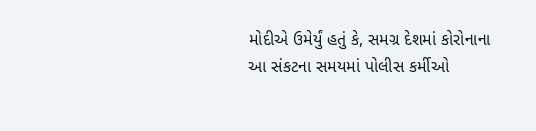મોદીએ ઉમેર્યું હતું કે, સમગ્ર દેશમાં કોરોનાના આ સંકટના સમયમાં પોલીસ કર્મીઓ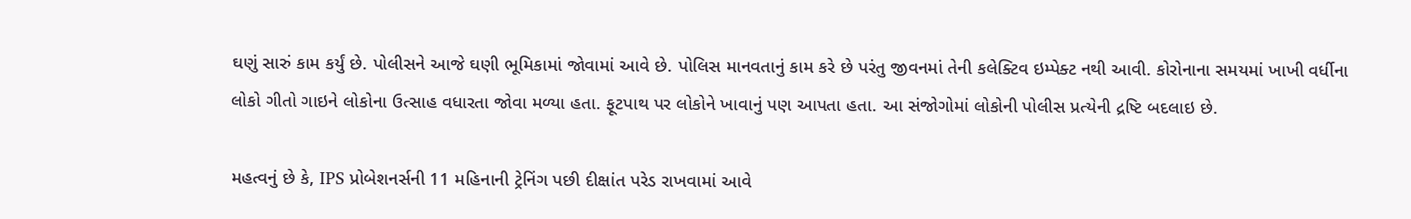ઘણું સારું કામ કર્યું છે. પોલીસને આજે ઘણી ભૂમિકામાં જોવામાં આવે છે. પોલિસ માનવતાનું કામ કરે છે પરંતુ જીવનમાં તેની કલેક્ટિવ ઇમ્પેક્ટ નથી આવી. કોરોનાના સમયમાં ખાખી વર્ધીના લોકો ગીતો ગાઇને લોકોના ઉત્સાહ વધારતા જોવા મળ્યા હતા. ફૂટપાથ પર લોકોને ખાવાનું પણ આપતા હતા. આ સંજોગોમાં લોકોની પોલીસ પ્રત્યેની દ્રષ્ટિ બદલાઇ છે.

મહત્વનું છે કે, IPS પ્રોબેશનર્સની 11 મહિનાની ટ્રેનિંગ પછી દીક્ષાંત પરેડ રાખવામાં આવે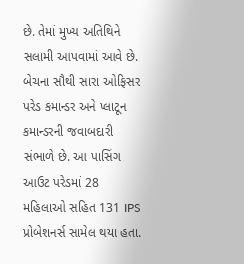છે. તેમાં મુખ્ય અતિથિને સલામી આપવામાં આવે છે. બેચના સૌથી સારા ઓફિસર પરેડ કમાન્ડર અને પ્લાટૂન કમાન્ડરની જવાબદારી સંભાળે છે. આ પાસિંગ આઉટ પરેડમાં 28 મહિલાઓ સહિત 131 IPS પ્રોબેશનર્સ સામેલ થયા હતા.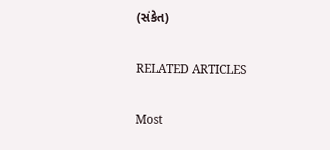(સંકેત)

RELATED ARTICLES

Most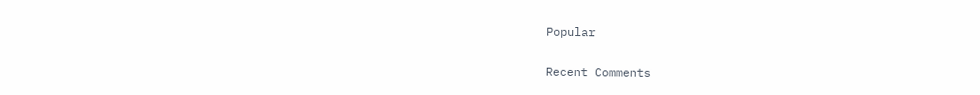Popular

Recent Comments